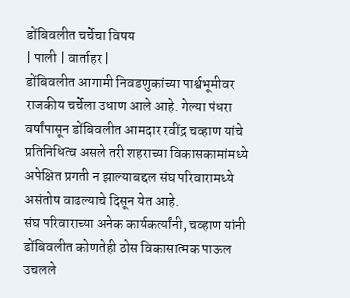डोंबिवलीत चर्चेचा विषय
| पाली | वार्ताहर |
डोंबिवलीत आगामी निवडणुकांच्या पार्श्वभूमीवर राजकीय चर्चेला उधाण आले आहे. गेल्या पंधरा वर्षांपासून डोंबिवलीत आमदार रवींद्र चव्हाण यांचे प्रतिनिधित्व असले तरी शहराच्या विकासकामांमध्ये अपेक्षित प्रगती न झाल्याबद्दल संघ परिवारामध्ये असंतोष वाढल्याचे दिसून येत आहे.
संघ परिवाराच्या अनेक कार्यकर्त्यांनी, चव्हाण यांनी डोंबिवलीत कोणतेही ठोस विकासात्मक पाऊल उचलले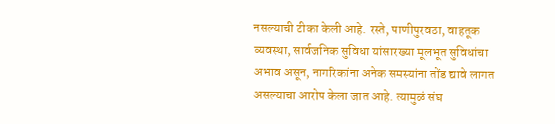नसल्याची टीका केली आहे. रस्ते, पाणीपुरवठा, वाहतूक व्यवस्था, सार्वजनिक सुविधा यांसारख्या मूलभूत सुविधांचा अभाव असून, नागरिकांना अनेक समस्यांना तोंड द्यावे लागत असल्याचा आरोप केला जात आहे. त्यामुळं संघ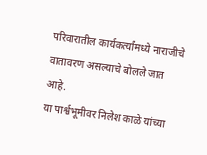परिवारातील कार्यकर्त्यांमध्ये नाराजीचे वातावरण असल्याचे बोलले जात आहे.
या पार्श्वभूमीवर निलेश काळे यांच्या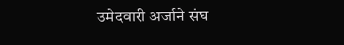उमेदवारी अर्जाने संघ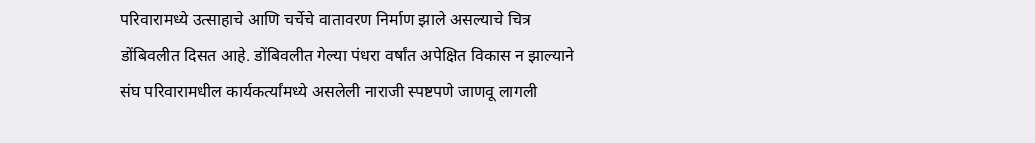परिवारामध्ये उत्साहाचे आणि चर्चेचे वातावरण निर्माण झाले असल्याचे चित्र डोंबिवलीत दिसत आहे. डोंबिवलीत गेल्या पंधरा वर्षांत अपेक्षित विकास न झाल्याने संघ परिवारामधील कार्यकर्त्यांमध्ये असलेली नाराजी स्पष्टपणे जाणवू लागली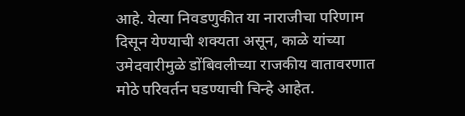आहे. येत्या निवडणुकीत या नाराजीचा परिणाम दिसून येण्याची शक्यता असून, काळे यांच्या उमेदवारीमुळे डोंबिवलीच्या राजकीय वातावरणात मोठे परिवर्तन घडण्याची चिन्हे आहेत.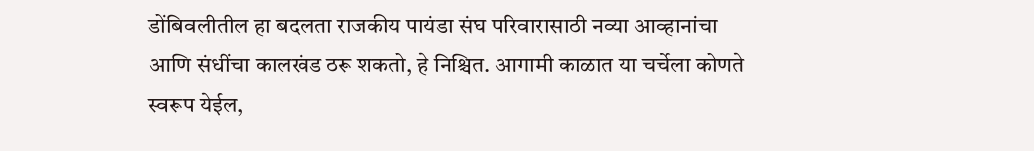डोंबिवलीतील हा बदलता राजकीय पायंडा संघ परिवारासाठी नव्या आव्हानांचा आणि संधींचा कालखंड ठरू शकतो, हे निश्चित. आगामी काळात या चर्चेला कोणते स्वरूप येईल,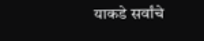याकडे सर्वांचे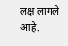लक्ष लागले आहे.